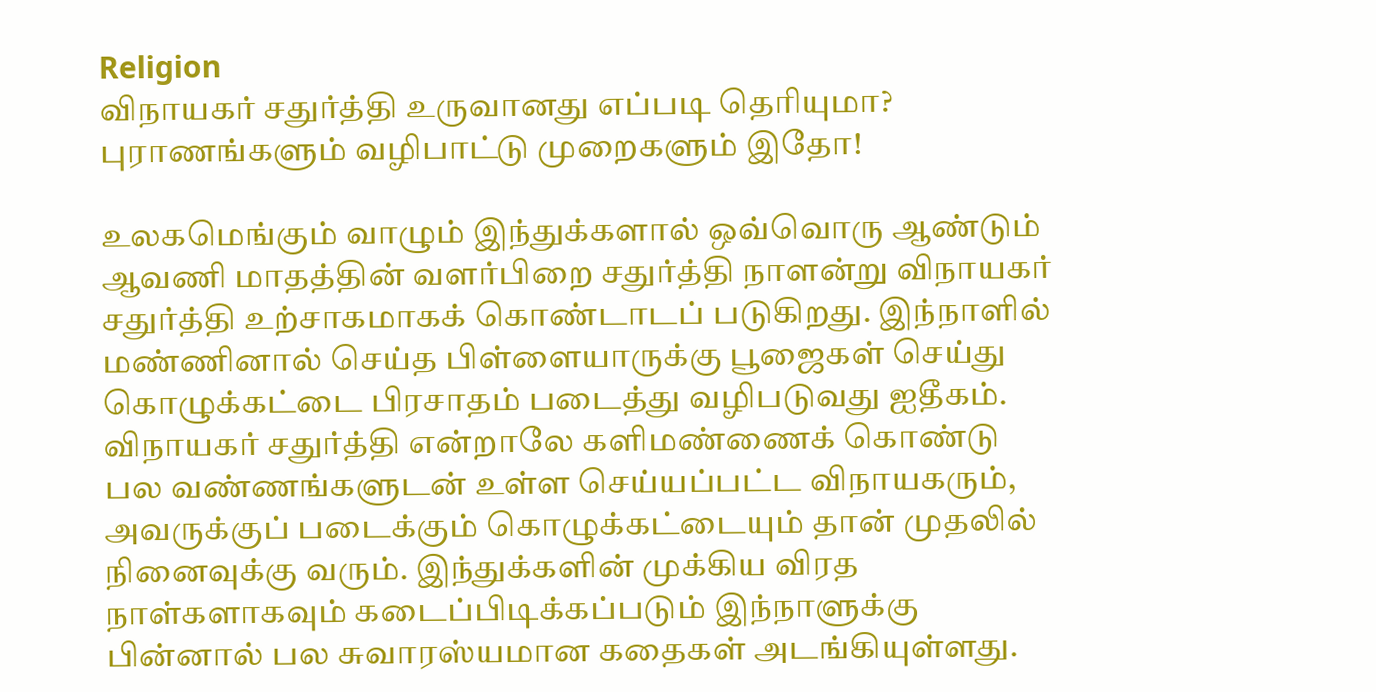Religion
விநாயகர் சதுர்த்தி உருவானது எப்படி தெரியுமா? புராணங்களும் வழிபாட்டு முறைகளும் இதோ!

உலகமெங்கும் வாழும் இந்துக்களால் ஒவ்வொரு ஆண்டும் ஆவணி மாதத்தின் வளர்பிறை சதுர்த்தி நாளன்று விநாயகர் சதுர்த்தி உற்சாகமாகக் கொண்டாடப் படுகிறது. இந்நாளில் மண்ணினால் செய்த பிள்ளையாருக்கு பூஜைகள் செய்து கொழுக்கட்டை பிரசாதம் படைத்து வழிபடுவது ஐதீகம்.
விநாயகர் சதுர்த்தி என்றாலே களிமண்ணைக் கொண்டு பல வண்ணங்களுடன் உள்ள செய்யப்பட்ட விநாயகரும், அவருக்குப் படைக்கும் கொழுக்கட்டையும் தான் முதலில் நினைவுக்கு வரும். இந்துக்களின் முக்கிய விரத நாள்களாகவும் கடைப்பிடிக்கப்படும் இந்நாளுக்கு பின்னால் பல சுவாரஸ்யமான கதைகள் அடங்கியுள்ளது.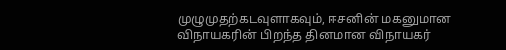முழுமுதற்கடவுளாகவும், ஈசனின் மகனுமான விநாயகரின் பிறந்த தினமான விநாயகர்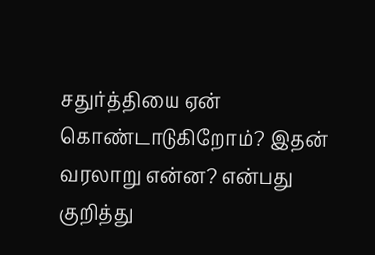சதுர்த்தியை ஏன் கொண்டாடுகிறோம்? இதன் வரலாறு என்ன? என்பது குறித்து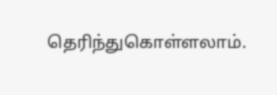தெரிந்துகொள்ளலாம்.